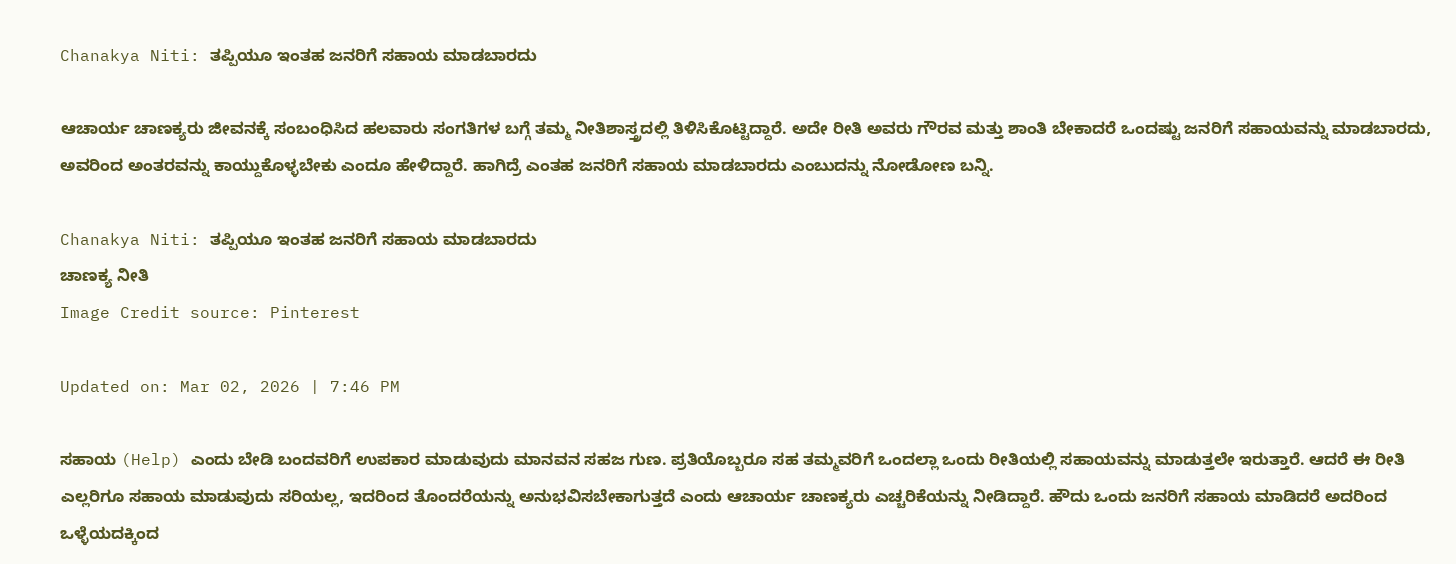Chanakya Niti: ತಪ್ಪಿಯೂ ಇಂತಹ ಜನರಿಗೆ ಸಹಾಯ ಮಾಡಬಾರದು

ಆಚಾರ್ಯ ಚಾಣಕ್ಯರು ಜೀವನಕ್ಕೆ ಸಂಬಂಧಿಸಿದ ಹಲವಾರು ಸಂಗತಿಗಳ ಬಗ್ಗೆ ತಮ್ಮ ನೀತಿಶಾಸ್ತ್ರದಲ್ಲಿ ತಿಳಿಸಿಕೊಟ್ಟಿದ್ದಾರೆ. ಅದೇ ರೀತಿ ಅವರು ಗೌರವ ಮತ್ತು ಶಾಂತಿ ಬೇಕಾದರೆ ಒಂದಷ್ಟು ಜನರಿಗೆ ಸಹಾಯವನ್ನು ಮಾಡಬಾರದು, ಅವರಿಂದ ಅಂತರವನ್ನು ಕಾಯ್ದುಕೊಳ್ಳಬೇಕು ಎಂದೂ ಹೇಳಿದ್ದಾರೆ. ಹಾಗಿದ್ರೆ ಎಂತಹ ಜನರಿಗೆ ಸಹಾಯ ಮಾಡಬಾರದು ಎಂಬುದನ್ನು ನೋಡೋಣ ಬನ್ನಿ.

Chanakya Niti: ತಪ್ಪಿಯೂ ಇಂತಹ ಜನರಿಗೆ ಸಹಾಯ ಮಾಡಬಾರದು
ಚಾಣಕ್ಯ ನೀತಿ
Image Credit source: Pinterest

Updated on: Mar 02, 2026 | 7:46 PM

ಸಹಾಯ (Help) ಎಂದು ಬೇಡಿ ಬಂದವರಿಗೆ ಉಪಕಾರ ಮಾಡುವುದು ಮಾನವನ ಸಹಜ ಗುಣ. ಪ್ರತಿಯೊಬ್ಬರೂ ಸಹ ತಮ್ಮವರಿಗೆ ಒಂದಲ್ಲಾ ಒಂದು ರೀತಿಯಲ್ಲಿ ಸಹಾಯವನ್ನು ಮಾಡುತ್ತಲೇ ಇರುತ್ತಾರೆ. ಆದರೆ ಈ ರೀತಿ ಎಲ್ಲರಿಗೂ ಸಹಾಯ ಮಾಡುವುದು ಸರಿಯಲ್ಲ, ಇದರಿಂದ ತೊಂದರೆಯನ್ನು ಅನುಭವಿಸಬೇಕಾಗುತ್ತದೆ ಎಂದು ಆಚಾರ್ಯ ಚಾಣಕ್ಯರು ಎಚ್ಚರಿಕೆಯನ್ನು ನೀಡಿದ್ದಾರೆ. ಹೌದು ಒಂದು ಜನರಿಗೆ ಸಹಾಯ ಮಾಡಿದರೆ ಅದರಿಂದ ಒಳ್ಳೆಯದಕ್ಕಿಂದ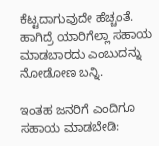ಕೆಟ್ಟದಾಗುವುದೇ ಹೆಚ್ಚಂತೆ. ಹಾಗಿದ್ರೆ ಯಾರಿಗೆಲ್ಲಾ ಸಹಾಯ ಮಾಡಬಾರದು ಎಂಬುದನ್ನು ನೋಡೋಣ ಬನ್ನಿ.

ಇಂತಹ ಜನರಿಗೆ ಎಂದಿಗೂ ಸಹಾಯ ಮಾಡಬೇಡಿ: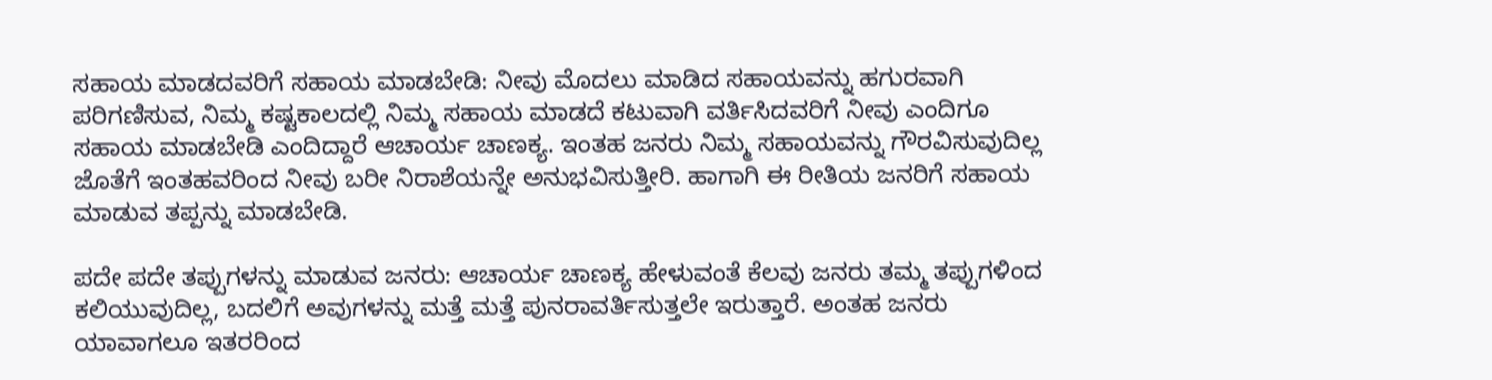ಸಹಾಯ ಮಾಡದವರಿಗೆ ಸಹಾಯ ಮಾಡಬೇಡಿ: ನೀವು ಮೊದಲು ಮಾಡಿದ ಸಹಾಯವನ್ನು ಹಗುರವಾಗಿ ಪರಿಗಣಿಸುವ, ನಿಮ್ಮ ಕಷ್ಟಕಾಲದಲ್ಲಿ ನಿಮ್ಮ ಸಹಾಯ ಮಾಡದೆ ಕಟುವಾಗಿ ವರ್ತಿಸಿದವರಿಗೆ ನೀವು ಎಂದಿಗೂ ಸಹಾಯ ಮಾಡಬೇಡಿ ಎಂದಿದ್ದಾರೆ ಆಚಾರ್ಯ ಚಾಣಕ್ಯ. ಇಂತಹ ಜನರು ನಿಮ್ಮ ಸಹಾಯವನ್ನು ಗೌರವಿಸುವುದಿಲ್ಲ ಜೊತೆಗೆ ಇಂತಹವರಿಂದ ನೀವು ಬರೀ ನಿರಾಶೆಯನ್ನೇ ಅನುಭವಿಸುತ್ತೀರಿ. ಹಾಗಾಗಿ ಈ ರೀತಿಯ ಜನರಿಗೆ ಸಹಾಯ ಮಾಡುವ ತಪ್ಪನ್ನು ಮಾಡಬೇಡಿ.

ಪದೇ ಪದೇ ತಪ್ಪುಗಳನ್ನು ಮಾಡುವ ಜನರು: ಆಚಾರ್ಯ ಚಾಣಕ್ಯ ಹೇಳುವಂತೆ ಕೆಲವು ಜನರು ತಮ್ಮ ತಪ್ಪುಗಳಿಂದ ಕಲಿಯುವುದಿಲ್ಲ, ಬದಲಿಗೆ ಅವುಗಳನ್ನು ಮತ್ತೆ ಮತ್ತೆ ಪುನರಾವರ್ತಿಸುತ್ತಲೇ ಇರುತ್ತಾರೆ. ಅಂತಹ ಜನರು ಯಾವಾಗಲೂ ಇತರರಿಂದ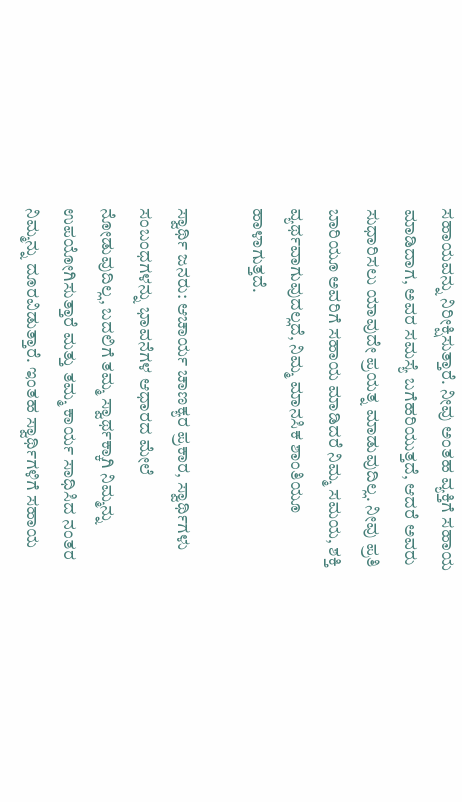ಸಹಾಯವನ್ನು ನಿರೀಕ್ಷಿಸುತ್ತಾರೆ. ನೀವು ಅಂತಹ ವ್ಯಕ್ತಿಗೆ ಸಹಾಯ ಮಾಡಿದಾಗ, ಅವರ ಸಮಸ್ಯೆ ಬಗೆಹರಿಯುತ್ತದೆ, ಆದರೆ ಅವರು ಸುಧಾರಿಸಲು ಯಾವುದೇ ಪ್ರಯತ್ನ ಮಾಡುವುದಿಲ್ಲ. ನೀವು ಪ್ರತಿ ಬಾರಿಯೂ ಅವರಿಗೆ ಸಹಾಯ ಮಾಡಿದರೆ ನಿಮ್ಮ ಸಮಯ, ಶಕ್ತಿ ವ್ಯರ್ಥವಾಗುವುದಲ್ಲದೆ, ನಿಮ್ಮ ಮಾನಸಿಕ ಶಾಂತಿಯೂ ಹಾಳಾಗುತ್ತದೆ.

ಸ್ವಾರ್ಥಿ ಜನರು: ಆಚಾರ್ಯ ಚಾಣಕ್ಯರ ಪ್ರಕಾರ, ಸ್ವಾರ್ಥಿಗಳು ಸಂಬಂಧಗಳನ್ನು ಭಾವನೆಗಳ ಆಧಾರದ ಮೇಲೆ ನೋಡುವುದಿಲ್ಲ, ಬದಲಿಗೆ ತಮ್ಮ ಸ್ವಾರ್ಥಕ್ಕಾಗಿ ನಿಮ್ಮನ್ನು ಉಪಯೋಗಿಸುತ್ತಾರೆ ಮತ್ತು ತಮ್ಮ ಕಾರ್ಯ ಸಾಧಿಸಿದ ನಂತರ ನಿಮ್ಮನ್ನು ದೂರವಿಡುತ್ತಾರೆ. ಇಂತಹ ಸ್ವಾರ್ಥಿಗಳಿಗೆ ಸಹಾಯ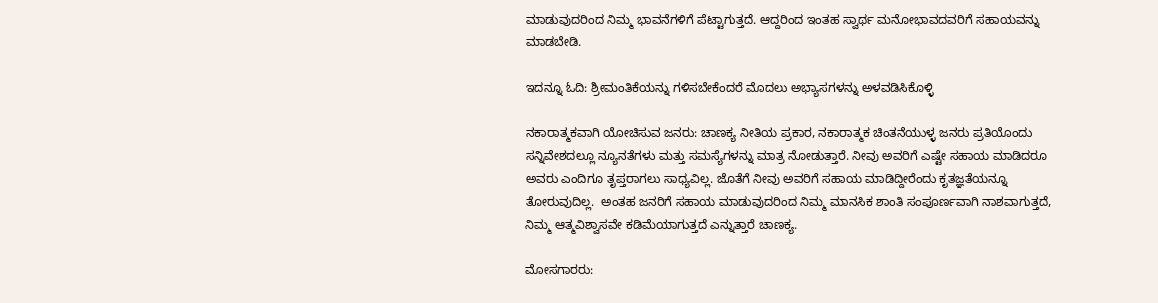ಮಾಡುವುದರಿಂದ ನಿಮ್ಮ ಭಾವನೆಗಳಿಗೆ ಪೆಟ್ಟಾಗುತ್ತದೆ. ಆದ್ದರಿಂದ ಇಂತಹ ಸ್ವಾರ್ಥ ಮನೋಭಾವದವರಿಗೆ ಸಹಾಯವನ್ನು ಮಾಡಬೇಡಿ.

ಇದನ್ನೂ ಓದಿ: ಶ್ರೀಮಂತಿಕೆಯನ್ನು ಗಳಿಸಬೇಕೆಂದರೆ ಮೊದಲು ಅಭ್ಯಾಸಗಳನ್ನು ಅಳವಡಿಸಿಕೊಳ್ಳಿ

ನಕಾರಾತ್ಮಕವಾಗಿ ಯೋಚಿಸುವ ಜನರು: ಚಾಣಕ್ಯ ನೀತಿಯ ಪ್ರಕಾರ, ನಕಾರಾತ್ಮಕ ಚಿಂತನೆಯುಳ್ಳ ಜನರು ಪ್ರತಿಯೊಂದು ಸನ್ನಿವೇಶದಲ್ಲೂ ನ್ಯೂನತೆಗಳು ಮತ್ತು ಸಮಸ್ಯೆಗಳನ್ನು ಮಾತ್ರ ನೋಡುತ್ತಾರೆ. ನೀವು ಅವರಿಗೆ ಎಷ್ಟೇ ಸಹಾಯ ಮಾಡಿದರೂ ಅವರು ಎಂದಿಗೂ ತೃಪ್ತರಾಗಲು ಸಾಧ್ಯವಿಲ್ಲ. ಜೊತೆಗೆ ನೀವು ಅವರಿಗೆ ಸಹಾಯ ಮಾಡಿದ್ದೀರೆಂದು ಕೃತಜ್ಞತೆಯನ್ನೂ ತೋರುವುದಿಲ್ಲ.  ಅಂತಹ ಜನರಿಗೆ ಸಹಾಯ ಮಾಡುವುದರಿಂದ ನಿಮ್ಮ ಮಾನಸಿಕ ಶಾಂತಿ ಸಂಪೂರ್ಣವಾಗಿ ನಾಶವಾಗುತ್ತದೆ, ನಿಮ್ಮ ಆತ್ಮವಿಶ್ವಾಸವೇ ಕಡಿಮೆಯಾಗುತ್ತದೆ ಎನ್ನುತ್ತಾರೆ ಚಾಣಕ್ಯ.

ಮೋಸಗಾರರು: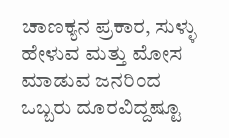ಚಾಣಕ್ಯನ ಪ್ರಕಾರ, ಸುಳ್ಳು ಹೇಳುವ ಮತ್ತು ಮೋಸ ಮಾಡುವ ಜನರಿಂದ ಒಬ್ಬರು ದೂರವಿದ್ದಷ್ಟೂ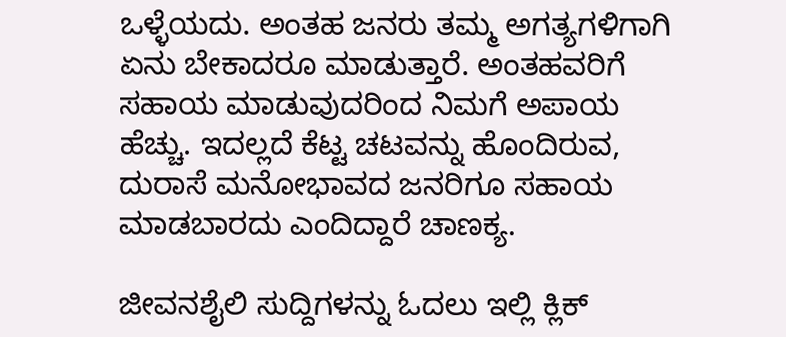ಒಳ್ಳೆಯದು. ಅಂತಹ ಜನರು ತಮ್ಮ ಅಗತ್ಯಗಳಿಗಾಗಿ ಏನು ಬೇಕಾದರೂ ಮಾಡುತ್ತಾರೆ. ಅಂತಹವರಿಗೆ ಸಹಾಯ ಮಾಡುವುದರಿಂದ ನಿಮಗೆ ಅಪಾಯ ಹೆಚ್ಚು. ಇದಲ್ಲದೆ ಕೆಟ್ಟ ಚಟವನ್ನು ಹೊಂದಿರುವ, ದುರಾಸೆ ಮನೋಭಾವದ ಜನರಿಗೂ ಸಹಾಯ ಮಾಡಬಾರದು ಎಂದಿದ್ದಾರೆ ಚಾಣಕ್ಯ.

ಜೀವನಶೈಲಿ ಸುದ್ದಿಗಳನ್ನು ಓದಲು ಇಲ್ಲಿ ಕ್ಲಿಕ್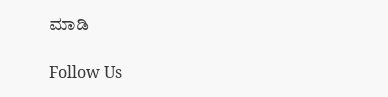ಮಾಡಿ

Follow Us